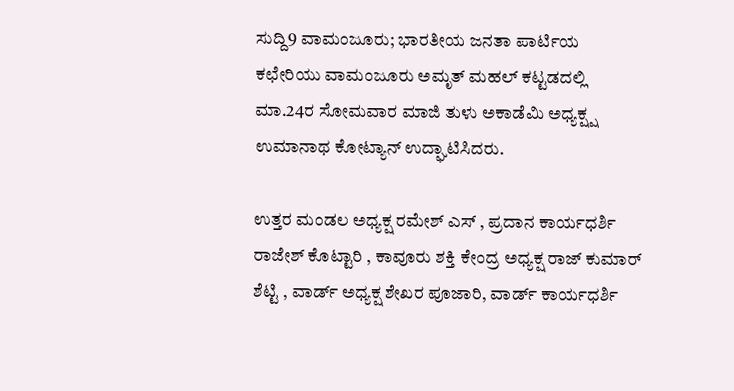ಸುದ್ದಿ9 ವಾಮಂಜೂರು; ಭಾರತೀಯ ಜನತಾ ಪಾರ್ಟಿಯ ಕಛೇರಿಯು ವಾಮಂಜೂರು ಅಮೃತ್ ಮಹಲ್ ಕಟ್ಟಡದಲ್ಲಿ ಮಾ.24ರ ಸೋಮವಾರ ಮಾಜಿ ತುಳು ಅಕಾಡೆಮಿ ಅಧ್ಯಕ್ಷ್ಷ ಉಮಾನಾಥ ಕೋಟ್ಯಾನ್ ಉದ್ಘಾಟಿಸಿದರು.

ಉತ್ತರ ಮಂಡಲ ಅಧ್ಯಕ್ಷ ರಮೇಶ್ ಎಸ್ , ಪ್ರದಾನ ಕಾರ್ಯಧರ್ಶಿ ರಾಜೇಶ್ ಕೊಟ್ಟಾರಿ , ಕಾವೂರು ಶಕ್ತಿ ಕೇಂದ್ರ ಅಧ್ಯಕ್ಷ ರಾಜ್ ಕುಮಾರ್ ಶೆಟ್ಟಿ , ವಾರ್ಡ್ ಅಧ್ಯಕ್ಷ ಶೇಖರ ಪೂಜಾರಿ, ವಾರ್ಡ್ ಕಾರ್ಯಧರ್ಶಿ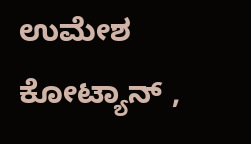ಉಮೇಶ ಕೋಟ್ಯಾನ್ ,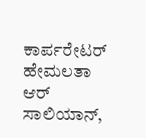ಕಾರ್ಪರೇಟರ್ ಹೇಮಲತಾ ಆರ್ ಸಾಲಿಯಾನ್,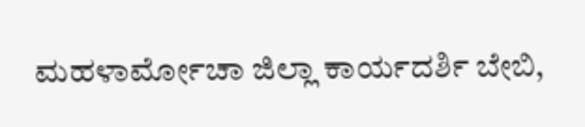ಮಹಳಾರ್ಮೋಚಾ ಜಿಲ್ಲಾ ಕಾರ್ಯದರ್ಶಿ ಬೇಬಿ,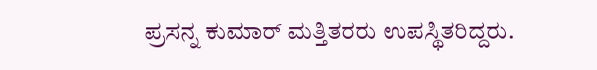ಪ್ರಸನ್ನ ಕುಮಾರ್ ಮತ್ತಿತರರು ಉಪಸ್ಥಿತರಿದ್ದರು.